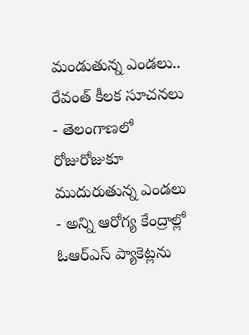మండుతున్న ఎండలు.. రేవంత్ కీలక సూచనలు
- తెలంగాణలో రోజురోజుకూ ముదురుతున్న ఎండలు
- అన్ని ఆరోగ్య కేంద్రాల్లో ఓఆర్ఎస్ ప్యాకెట్లను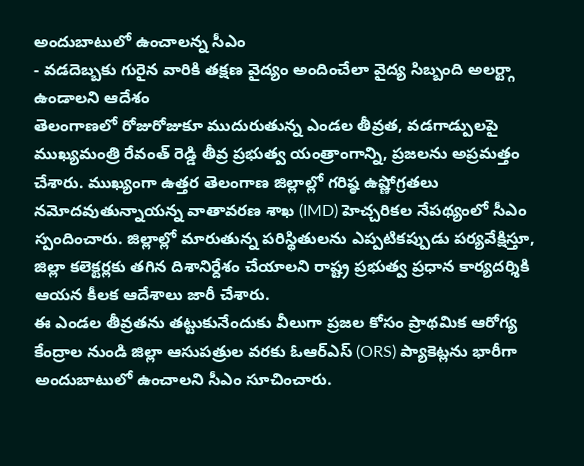అందుబాటులో ఉంచాలన్న సీఎం
- వడదెబ్బకు గురైన వారికి తక్షణ వైద్యం అందించేలా వైద్య సిబ్బంది అలర్ట్గా ఉండాలని ఆదేశం
తెలంగాణలో రోజురోజుకూ ముదురుతున్న ఎండల తీవ్రత, వడగాడ్పులపై ముఖ్యమంత్రి రేవంత్ రెడ్డి తీవ్ర ప్రభుత్వ యంత్రాంగాన్ని, ప్రజలను అప్రమత్తం చేశారు. ముఖ్యంగా ఉత్తర తెలంగాణ జిల్లాల్లో గరిష్ఠ ఉష్ణోగ్రతలు నమోదవుతున్నాయన్న వాతావరణ శాఖ (IMD) హెచ్చరికల నేపథ్యంలో సీఎం స్పందించారు. జిల్లాల్లో మారుతున్న పరిస్థితులను ఎప్పటికప్పుడు పర్యవేక్షిస్తూ, జిల్లా కలెక్టర్లకు తగిన దిశానిర్దేశం చేయాలని రాష్ట్ర ప్రభుత్వ ప్రధాన కార్యదర్శికి ఆయన కీలక ఆదేశాలు జారీ చేశారు.
ఈ ఎండల తీవ్రతను తట్టుకునేందుకు వీలుగా ప్రజల కోసం ప్రాథమిక ఆరోగ్య కేంద్రాల నుండి జిల్లా ఆసుపత్రుల వరకు ఓఆర్ఎస్ (ORS) ప్యాకెట్లను భారీగా అందుబాటులో ఉంచాలని సీఎం సూచించారు.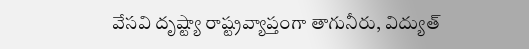వేసవి దృష్ట్యా రాష్ట్రవ్యాప్తంగా తాగునీరు, విద్యుత్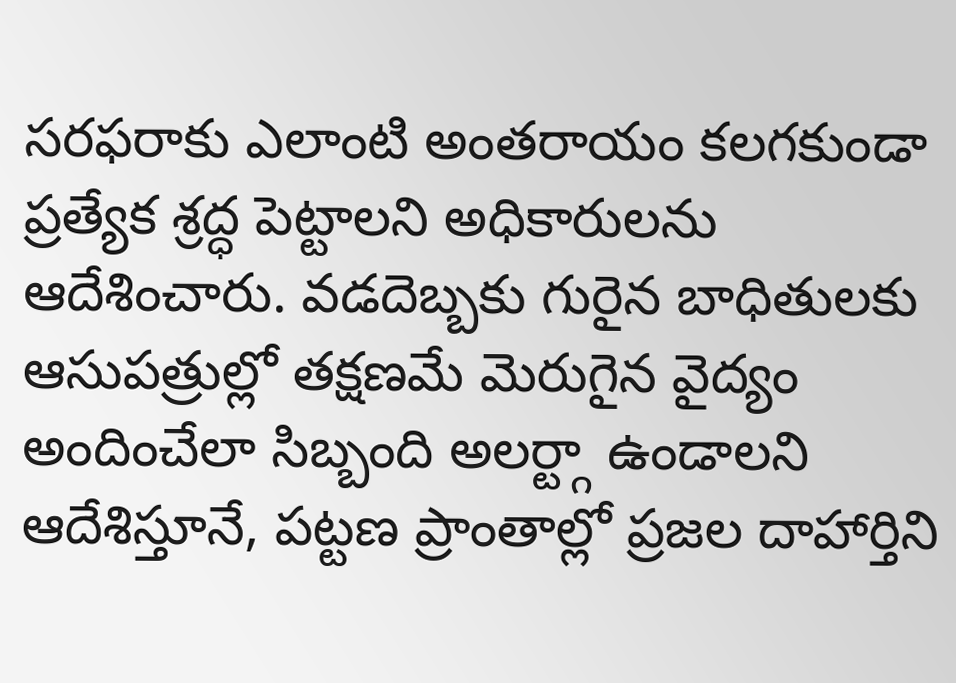సరఫరాకు ఎలాంటి అంతరాయం కలగకుండా ప్రత్యేక శ్రద్ధ పెట్టాలని అధికారులను ఆదేశించారు. వడదెబ్బకు గురైన బాధితులకు ఆసుపత్రుల్లో తక్షణమే మెరుగైన వైద్యం అందించేలా సిబ్బంది అలర్ట్గా ఉండాలని ఆదేశిస్తూనే, పట్టణ ప్రాంతాల్లో ప్రజల దాహార్తిని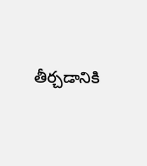తీర్చడానికి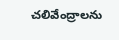చలివేంద్రాలను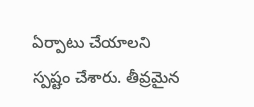ఏర్పాటు చేయాలని స్పష్టం చేశారు. తీవ్రమైన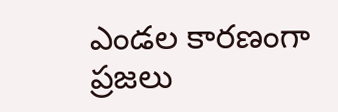ఎండల కారణంగా ప్రజలు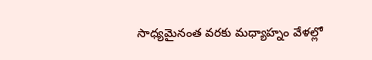సాధ్యమైనంత వరకు మధ్యాహ్నం వేళల్లో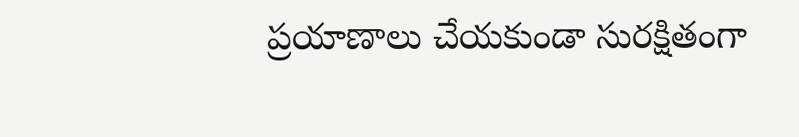ప్రయాణాలు చేయకుండా సురక్షితంగా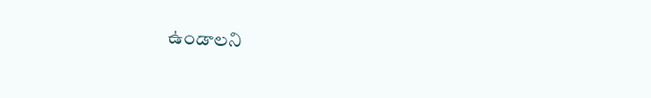ఉండాలని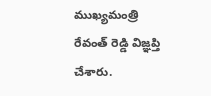ముఖ్యమంత్రి రేవంత్ రెడ్డి విజ్ఞప్తి చేశారు.